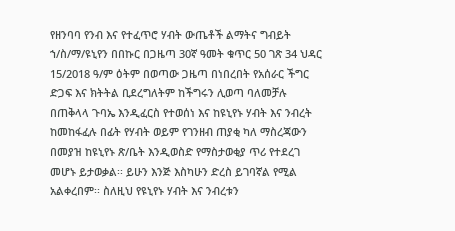የዘንባባ የንብ እና የተፈጥሮ ሃብት ውጤቶች ልማትና ግብይት ኀ/ስ/ማ/ዩኒየን በበኩር በጋዜጣ 30ኛ ዓመት ቁጥር 50 ገጽ 34 ህዳር 15/2018 ዓ/ም ዕትም በወጣው ጋዜጣ በነበረበት የአሰራር ችግር ድጋፍ እና ክትትል ቢደረግለትም ከችግሩን ሊወጣ ባለመቻሉ በጠቅላላ ጉባኤ እንዲፈርስ የተወሰነ እና ከዩኒየኑ ሃብት እና ንብረት ከመከፋፈሉ በፊት የሃብት ወይም የገንዘብ ጠያቂ ካለ ማስረጃውን በመያዝ ከዩኒየኑ ጽ/ቤት እንዲወስድ የማስታወቂያ ጥሪ የተደረገ መሆኑ ይታወቃል፡፡ ይሁን እንጅ እስካሁን ድረስ ይገባኛል የሚል አልቀረበም፡፡ ስለዚህ የዩኒየኑ ሃብት እና ንብረቱን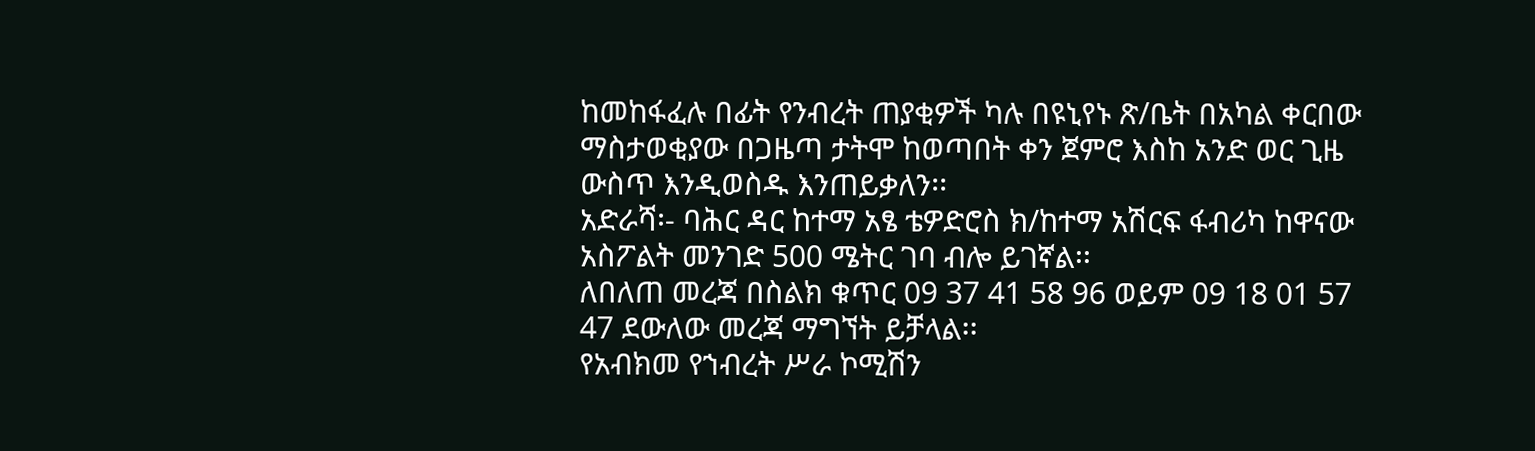ከመከፋፈሉ በፊት የንብረት ጠያቂዎች ካሉ በዩኒየኑ ጽ/ቤት በአካል ቀርበው ማስታወቂያው በጋዜጣ ታትሞ ከወጣበት ቀን ጀምሮ እስከ አንድ ወር ጊዜ ውስጥ እንዲወስዱ እንጠይቃለን፡፡
አድራሻ፡- ባሕር ዳር ከተማ አፄ ቴዎድሮስ ክ/ከተማ አሽርፍ ፋብሪካ ከዋናው አስፖልት መንገድ 500 ሜትር ገባ ብሎ ይገኛል፡፡
ለበለጠ መረጃ በስልክ ቁጥር 09 37 41 58 96 ወይም 09 18 01 57 47 ደውለው መረጃ ማግኘት ይቻላል፡፡
የአብክመ የኀብረት ሥራ ኮሚሽን